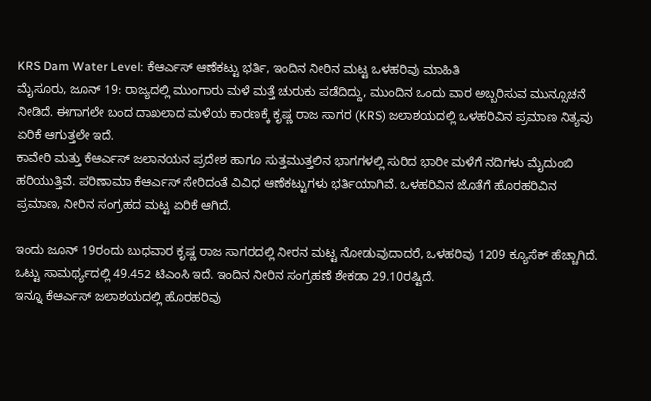KRS Dam Water Level: ಕೆಆರ್ಎಸ್ ಆಣೆಕಟ್ಟು ಭರ್ತಿ, ಇಂದಿನ ನೀರಿನ ಮಟ್ಟ ಒಳಹರಿವು ಮಾಹಿತಿ
ಮೈಸೂರು, ಜೂನ್ 19: ರಾಜ್ಯದಲ್ಲಿ ಮುಂಗಾರು ಮಳೆ ಮತ್ತೆ ಚುರುಕು ಪಡೆದಿದ್ದು, ಮುಂದಿನ ಒಂದು ವಾರ ಅಬ್ಬರಿಸುವ ಮುನ್ಸೂಚನೆ ನೀಡಿದೆ. ಈಗಾಗಲೇ ಬಂದ ದಾಖಲಾದ ಮಳೆಯ ಕಾರಣಕ್ಕೆ ಕೃಷ್ಣ ರಾಜ ಸಾಗರ (KRS) ಜಲಾಶಯದಲ್ಲಿ ಒಳಹರಿವಿನ ಪ್ರಮಾಣ ನಿತ್ಯವು ಏರಿಕೆ ಆಗುತ್ತಲೇ ಇದೆ.
ಕಾವೇರಿ ಮತ್ತು ಕೆಆರ್ಎಸ್ ಜಲಾನಯನ ಪ್ರದೇಶ ಹಾಗೂ ಸುತ್ತಮುತ್ತಲಿನ ಭಾಗಗಳಲ್ಲಿ ಸುರಿದ ಭಾರೀ ಮಳೆಗೆ ನದಿಗಳು ಮೈದುಂಬಿ ಹರಿಯುತ್ತಿವೆ. ಪರಿಣಾಮಾ ಕೆಆರ್ಎಸ್ ಸೇರಿದಂತೆ ವಿವಿಧ ಆಣೆಕಟ್ಟುಗಳು ಭರ್ತಿಯಾಗಿವೆ. ಒಳಹರಿವಿನ ಜೊತೆಗೆ ಹೊರಹರಿವಿನ ಪ್ರಮಾಣ, ನೀರಿನ ಸಂಗ್ರಹದ ಮಟ್ಟ ಏರಿಕೆ ಆಗಿದೆ.

ಇಂದು ಜೂನ್ 19ರಂದು ಬುಧವಾರ ಕೃಷ್ಣ ರಾಜ ಸಾಗರದಲ್ಲಿ ನೀರನ ಮಟ್ಟ ನೋಡುವುದಾದರೆ, ಒಳಹರಿವು 1209 ಕ್ಯೂಸೆಕ್ ಹೆಚ್ಚಾಗಿದೆ. ಒಟ್ಟು ಸಾಮರ್ಥ್ಯದಲ್ಲಿ 49.452 ಟಿಎಂಸಿ ಇದೆ. ಇಂದಿನ ನೀರಿನ ಸಂಗ್ರಹಣೆ ಶೇಕಡಾ 29.10ರಷ್ಟಿದೆ.
ಇನ್ನೂ ಕೆಆರ್ಎಸ್ ಜಲಾಶಯದಲ್ಲಿ ಹೊರಹರಿವು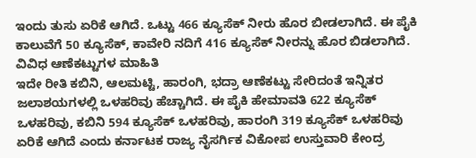ಇಂದು ತುಸು ಏರಿಕೆ ಆಗಿದೆ. ಒಟ್ಟು 466 ಕ್ಯೂಸೆಕ್ ನೀರು ಹೊರ ಬೀಡಲಾಗಿದೆ. ಈ ಪೈಕಿ ಕಾಲುವೆಗೆ 50 ಕ್ಯೂಸೆಕ್, ಕಾವೇರಿ ನದಿಗೆ 416 ಕ್ಯೂಸೆಕ್ ನೀರನ್ನು ಹೊರ ಬಿಡಲಾಗಿದೆ.
ವಿವಿಧ ಆಣೆಕಟ್ಟುಗಳ ಮಾಹಿತಿ
ಇದೇ ರೀತಿ ಕಬಿನಿ, ಆಲಮಟ್ಟಿ, ಹಾರಂಗಿ, ಭದ್ರಾ ಆಣೆಕಟ್ಟು ಸೇರಿದಂತೆ ಇನ್ನಿತರ ಜಲಾಶಯಗಳಲ್ಲಿ ಒಳಹರಿವು ಹೆಚ್ಚಾಗಿದೆ. ಈ ಪೈಕಿ ಹೇಮಾವತಿ 622 ಕ್ಯೂಸೆಕ್ ಒಳಹರಿವು, ಕಬಿನಿ 594 ಕ್ಯೂಸೆಕ್ ಒಳಹರಿವು, ಹಾರಂಗಿ 319 ಕ್ಯೂಸೆಕ್ ಒಳಹರಿವು ಏರಿಕೆ ಆಗಿದೆ ಎಂದು ಕರ್ನಾಟಕ ರಾಜ್ಯ ನೈಸರ್ಗಿಕ ವಿಕೋಪ ಉಸ್ತುವಾರಿ ಕೇಂದ್ರ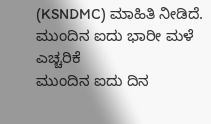(KSNDMC) ಮಾಹಿತಿ ನೀಡಿದೆ.
ಮುಂದಿನ ಐದು ಭಾರೀ ಮಳೆ ಎಚ್ಚರಿಕೆ
ಮುಂದಿನ ಐದು ದಿನ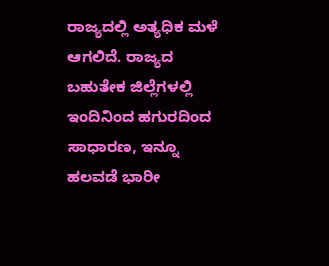ರಾಜ್ಯದಲ್ಲಿ ಅತ್ಯಧಿಕ ಮಳೆ ಆಗಲಿದೆ. ರಾಜ್ಯದ ಬಹುತೇಕ ಜಿಲ್ಲೆಗಳಲ್ಲಿ ಇಂದಿನಿಂದ ಹಗುರದಿಂದ ಸಾಧಾರಣ, ಇನ್ನೂ ಹಲವಡೆ ಭಾರೀ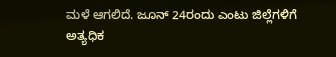ಮಳೆ ಆಗಲಿದೆ. ಜೂನ್ 24ರಂದು ಎಂಟು ಜಿಲ್ಲೆಗಳಿಗೆ ಅತ್ಯಧಿಕ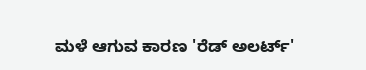ಮಳೆ ಆಗುವ ಕಾರಣ 'ರೆಡ್ ಅಲರ್ಟ್'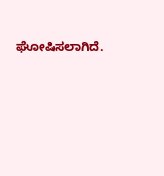ಘೋಷಿಸಲಾಗಿದೆ.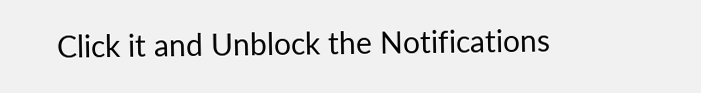Click it and Unblock the Notifications